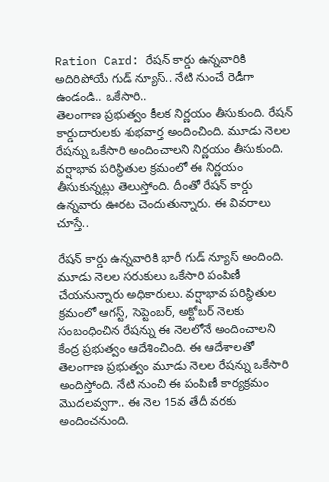Ration Card: రేషన్ కార్డు ఉన్నవారికి అదిరిపోయే గుడ్ న్యూస్.. నేటి నుంచే రెడీగా ఉండండి.. ఒకేసారి..
తెలంగాణ ప్రభుత్వం కీలక నిర్ణయం తీసుకుంది. రేషన్ కార్డుదారులకు శుభవార్త అందించింది. మూడు నెలల రేషన్ను ఒకేసారి అందించాలని నిర్ణయం తీసుకుంది. వర్షాభావ పరిస్థితుల క్రమంలో ఈ నిర్ణయం తీసుకున్నట్లు తెలుస్తోంది. దీంతో రేషన్ కార్డు ఉన్నవారు ఊరట చెందుతున్నారు. ఈ వివరాలు చూస్తే..

రేషన్ కార్డు ఉన్నవారికి భారీ గుడ్ న్యూస్ అందింది. మూడు నెలల సరుకులు ఒకేసారి పంపిణీ చేయనున్నారు అధికారులు. వర్షాభావ పరిస్థితుల క్రమంలో ఆగస్ట్, సెప్టెంబర్, అక్టోబర్ నెలకు సంబంధించిన రేషన్ను ఈ నెలలోనే అందించాలని కేంద్ర ప్రభుత్వం ఆదేశించింది. ఈ ఆదేశాలతో తెలంగాణ ప్రభుత్వం మూడు నెలల రేషన్ను ఒకేసారి అందిస్తోంది. నేటి నుంచి ఈ పంపిణీ కార్యక్రమం మొదలవ్వగా.. ఈ నెల 15వ తేదీ వరకు అందించనుంది.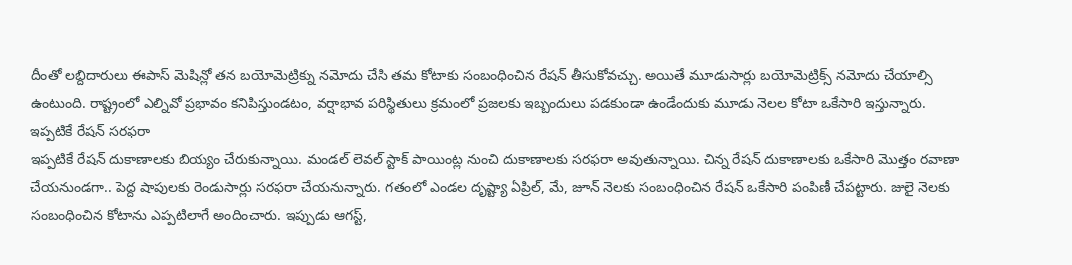దీంతో లబ్దిదారులు ఈపాస్ మెషిన్లో తన బయోమెట్రిక్ను నమోదు చేసి తమ కోటాకు సంబంధించిన రేషన్ తీసుకోవచ్చు. అయితే మూడుసార్లు బయోమెట్రిక్స్ నమోదు చేయాల్సి ఉంటుంది. రాష్ట్రంలో ఎల్నివో ప్రభావం కనిపిస్తుండటం, వర్షాభావ పరిస్థితులు క్రమంలో ప్రజలకు ఇబ్బందులు పడకుండా ఉండేందుకు మూడు నెలల కోటా ఒకేసారి ఇస్తున్నారు.
ఇప్పటికే రేషన్ సరఫరా
ఇప్పటికే రేషన్ దుకాణాలకు బియ్యం చేరుకున్నాయి. మండల్ లెవల్ స్టాక్ పాయింట్ల నుంచి దుకాణాలకు సరఫరా అవుతున్నాయి. చిన్న రేషన్ దుకాణాలకు ఒకేసారి మొత్తం రవాణా చేయనుండగా.. పెద్ద షాపులకు రెండుసార్లు సరఫరా చేయనున్నారు. గతంలో ఎండల దృష్ట్యా ఏప్రిల్, మే, జూన్ నెలకు సంబంధించిన రేషన్ ఒకేసారి పంపిణీ చేపట్టారు. జులై నెలకు సంబంధించిన కోటాను ఎప్పటిలాగే అందించారు. ఇప్పుడు ఆగస్ట్,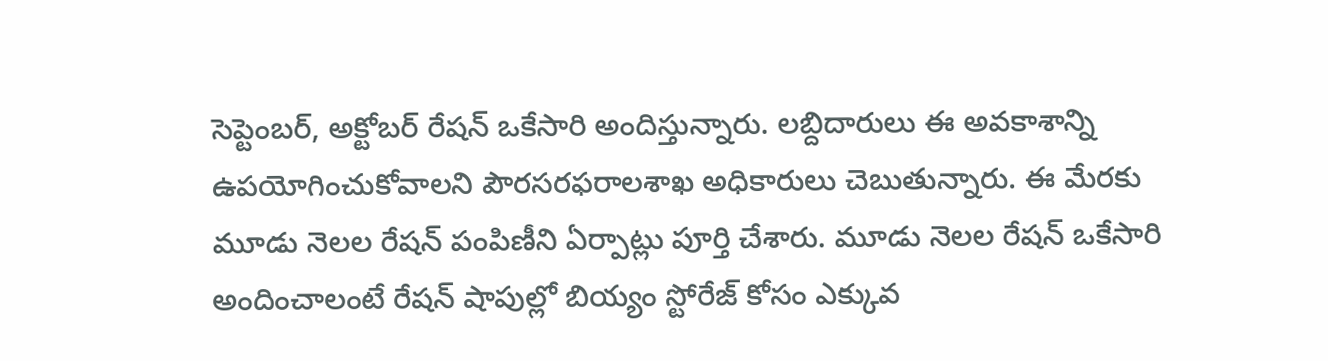సెప్టెంబర్, అక్టోబర్ రేషన్ ఒకేసారి అందిస్తున్నారు. లబ్దిదారులు ఈ అవకాశాన్ని ఉపయోగించుకోవాలని పౌరసరఫరాలశాఖ అధికారులు చెబుతున్నారు. ఈ మేరకు మూడు నెలల రేషన్ పంపిణీని ఏర్పాట్లు పూర్తి చేశారు. మూడు నెలల రేషన్ ఒకేసారి అందించాలంటే రేషన్ షాపుల్లో బియ్యం స్టోరేజ్ కోసం ఎక్కువ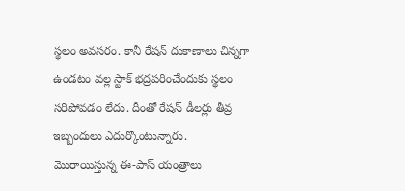స్థలం అవసరం. కానీ రేషన్ దుకాణాలు చిన్నగా ఉండటం వల్ల స్టాక్ భద్రపరించేందుకు స్థలం సరిపోవడం లేదు. దీంతో రేషన్ డీలర్లు తీవ్ర ఇబ్బందులు ఎదుర్కొంటున్నారు.
మొరాయిస్తున్న ఈ-పాస్ యంత్రాలు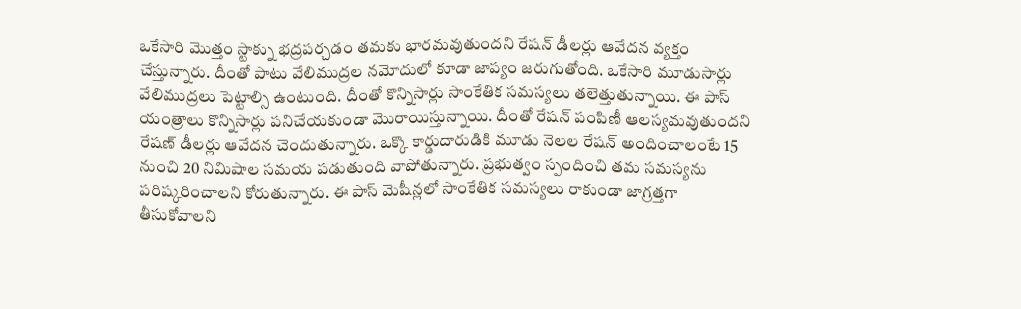ఒకేసారి మొత్తం స్టాక్ను భద్రపర్చడం తమకు భారమవుతుందని రేషన్ డీలర్లు ఆవేదన వ్యక్తం చేస్తున్నారు. దీంతో పాటు వేలిముద్రల నమోదులో కూడా జాప్యం జరుగుతోంది. ఒకేసారి మూడుసార్లు వేలిముద్రలు పెట్టాల్సి ఉంటుంది. దీంతో కొన్నిసార్లు సాంకేతిక సమస్యలు తలెత్తుతున్నాయి. ఈ పాస్ యంత్రాలు కొన్నిసార్లు పనిచేయకుండా మొరాయిస్తున్నాయి. దీంతో రేషన్ పంపిణీ ఆలస్యమవుతుందని రేషణ్ డీలర్లు ఆవేదన చెందుతున్నారు. ఒక్కొ కార్డుదారుడికి మూడు నెలల రేషన్ అందించాలంటే 15 నుంచి 20 నిమిషాల సమయ పడుతుంది వాపోతున్నారు. ప్రభుత్వం స్పందించి తమ సమస్యను పరిష్కరించాలని కోరుతున్నారు. ఈ పాస్ మెషీన్లలో సాంకేతిక సమస్యలు రాకుండా జాగ్రత్తగా తీసుకోవాలని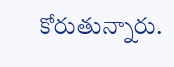కోరుతున్నారు.